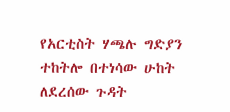የአርቲስት ሃጫሉ ግድያን ተከትሎ በተነሳው ሁከት ለደረሰው ጉዳት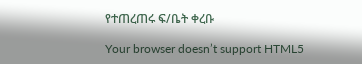የተጠረጠሩ ፍ/ቤት ቀረቡ

Your browser doesn’t support HTML5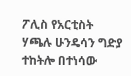ፖሊስ የአርቲስት ሃጫሉ ሁንዴሳን ግድያ ተከትሎ በተነሳው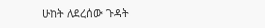ሁከት ለደረሰው ጉዳት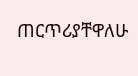ጠርጥሪያቸዋለሁ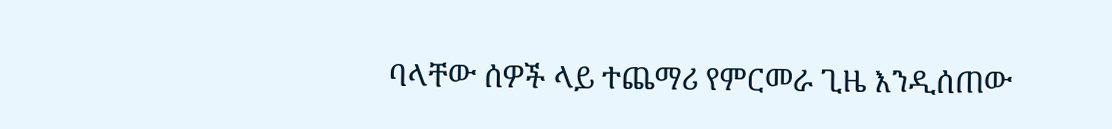ባላቸው ሰዎች ላይ ተጨማሪ የምርመራ ጊዜ እንዲሰጠው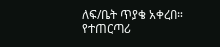ለፍ/ቤት ጥያቄ አቀረበ። የተጠርጣሪ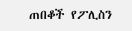ጠበቆች የፖሊስን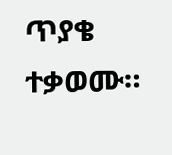ጥያቄ ተቃወሙ።